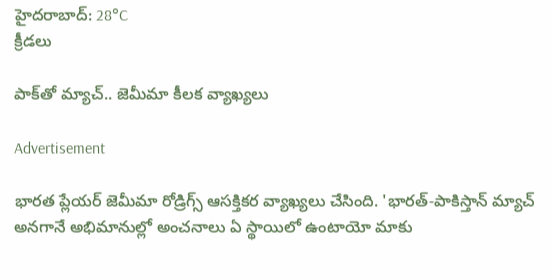హైదరాబాద్: 28°C
క్రీడలు

పాక్‌తో మ్యాచ్‌.. జెమీమా కీలక వ్యాఖ్యలు

Advertisement

భారత ప్లేయర్ జెమీమా రోడ్రిగ్స్ ఆసక్తికర వ్యాఖ్యలు చేసింది. 'భారత్-పాకిస్తాన్ మ్యాచ్ అనగానే అభిమానుల్లో అంచనాలు ఏ స్థాయిలో ఉంటాయో మాకు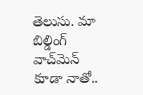తెలుసు. మా బిల్డింగ్ వాచ్‌మెన్ కూడా నాతో..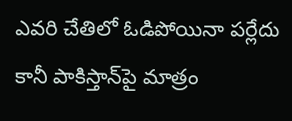ఎవరి చేతిలో ఓడిపోయినా పర్లేదు కానీ పాకిస్తాన్‌పై మాత్రం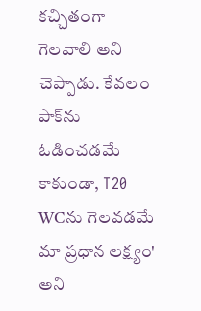కచ్చితంగా గెలవాలి అని చెప్పాడు. కేవలం పాక్‌ను ఓడించడమే కాకుండా, T20 WCను గెలవడమే మా ప్రధాన లక్ష్యం' అని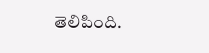తెలిపింది.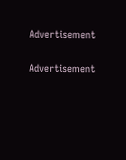Advertisement

Advertisement